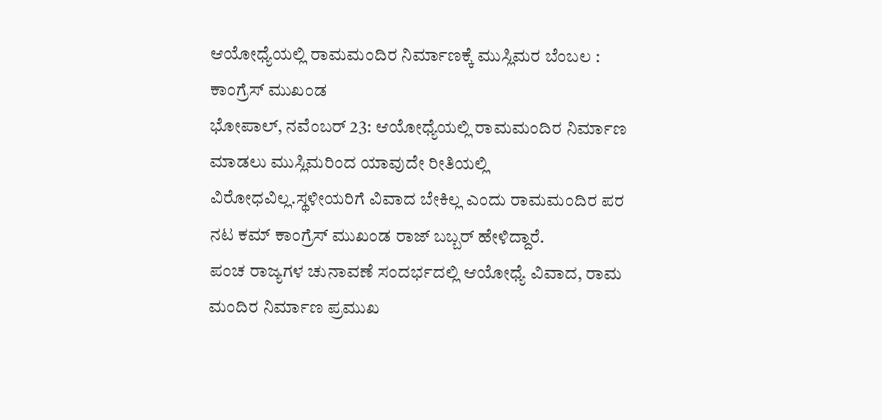ಆಯೋಧ್ಯೆಯಲ್ಲಿ ರಾಮಮಂದಿರ ನಿರ್ಮಾಣಕ್ಕೆ ಮುಸ್ಲಿಮರ ಬೆಂಬಲ : ಕಾಂಗ್ರೆಸ್ ಮುಖಂಡ
ಭೋಪಾಲ್, ನವೆಂಬರ್ 23: ಆಯೋಧ್ಯೆಯಲ್ಲಿ ರಾಮಮಂದಿರ ನಿರ್ಮಾಣ ಮಾಡಲು ಮುಸ್ಲಿಮರಿಂದ ಯಾವುದೇ ರೀತಿಯಲ್ಲಿ ವಿರೋಧವಿಲ್ಲ.ಸ್ಥಳೀಯರಿಗೆ ವಿವಾದ ಬೇಕಿಲ್ಲ ಎಂದು ರಾಮಮಂದಿರ ಪರ ನಟ ಕಮ್ ಕಾಂಗ್ರೆಸ್ ಮುಖಂಡ ರಾಜ್ ಬಬ್ಬರ್ ಹೇಳಿದ್ದಾರೆ.
ಪಂಚ ರಾಜ್ಯಗಳ ಚುನಾವಣೆ ಸಂದರ್ಭದಲ್ಲಿ ಆಯೋಧ್ಯೆ ವಿವಾದ, ರಾಮ ಮಂದಿರ ನಿರ್ಮಾಣ ಪ್ರಮುಖ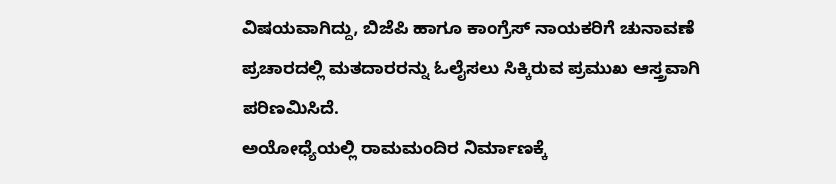ವಿಷಯವಾಗಿದ್ದು, ಬಿಜೆಪಿ ಹಾಗೂ ಕಾಂಗ್ರೆಸ್ ನಾಯಕರಿಗೆ ಚುನಾವಣೆ ಪ್ರಚಾರದಲ್ಲಿ ಮತದಾರರನ್ನು ಓಲೈಸಲು ಸಿಕ್ಕಿರುವ ಪ್ರಮುಖ ಆಸ್ತ್ರವಾಗಿ ಪರಿಣಮಿಸಿದೆ.
ಅಯೋಧ್ಯೆಯಲ್ಲಿ ರಾಮಮಂದಿರ ನಿರ್ಮಾಣಕ್ಕೆ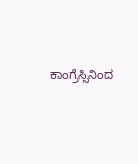ಕಾಂಗ್ರೆಸ್ಸಿನಿಂದ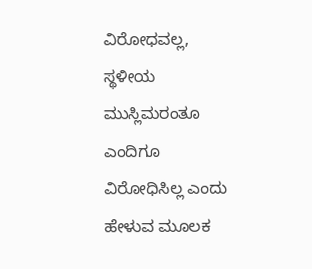ವಿರೋಧವಲ್ಲ, ಸ್ಥಳೀಯ ಮುಸ್ಲಿಮರಂತೂ ಎಂದಿಗೂ ವಿರೋಧಿಸಿಲ್ಲ ಎಂದು ಹೇಳುವ ಮೂಲಕ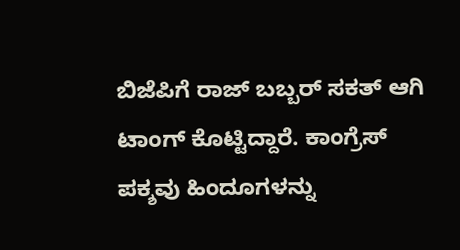ಬಿಜೆಪಿಗೆ ರಾಜ್ ಬಬ್ಬರ್ ಸಕತ್ ಆಗಿ ಟಾಂಗ್ ಕೊಟ್ಟಿದ್ದಾರೆ. ಕಾಂಗ್ರೆಸ್ ಪಕ್ಶವು ಹಿಂದೂಗಳನ್ನು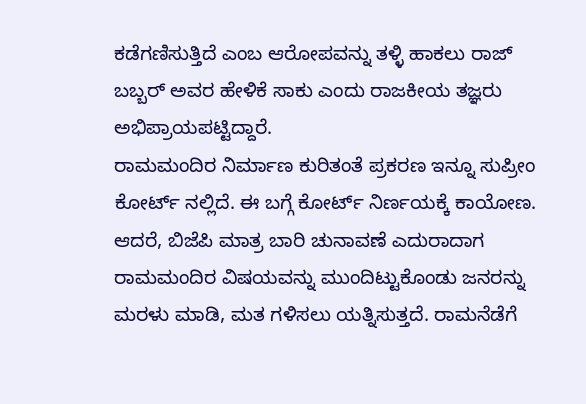ಕಡೆಗಣಿಸುತ್ತಿದೆ ಎಂಬ ಆರೋಪವನ್ನು ತಳ್ಳಿ ಹಾಕಲು ರಾಜ್ ಬಬ್ಬರ್ ಅವರ ಹೇಳಿಕೆ ಸಾಕು ಎಂದು ರಾಜಕೀಯ ತಜ್ಞರು ಅಭಿಪ್ರಾಯಪಟ್ಟಿದ್ದಾರೆ.
ರಾಮಮಂದಿರ ನಿರ್ಮಾಣ ಕುರಿತಂತೆ ಪ್ರಕರಣ ಇನ್ನೂ ಸುಪ್ರೀಂ ಕೋರ್ಟ್ ನಲ್ಲಿದೆ. ಈ ಬಗ್ಗೆ ಕೋರ್ಟ್ ನಿರ್ಣಯಕ್ಕೆ ಕಾಯೋಣ. ಆದರೆ, ಬಿಜೆಪಿ ಮಾತ್ರ ಬಾರಿ ಚುನಾವಣೆ ಎದುರಾದಾಗ ರಾಮಮಂದಿರ ವಿಷಯವನ್ನು ಮುಂದಿಟ್ಟುಕೊಂಡು ಜನರನ್ನು ಮರಳು ಮಾಡಿ, ಮತ ಗಳಿಸಲು ಯತ್ನಿಸುತ್ತದೆ. ರಾಮನೆಡೆಗೆ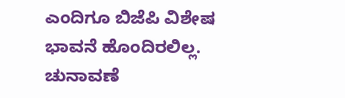ಎಂದಿಗೂ ಬಿಜೆಪಿ ವಿಶೇಷ ಭಾವನೆ ಹೊಂದಿರಲಿಲ್ಲ. ಚುನಾವಣೆ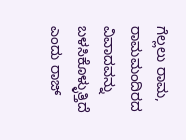ಗೆಲ್ಲಲು ರಾಮ, ರಾಮಮಂದಿರದ ವಿವಾದವನ್ನು ಬಳಸಿಕೊಳ್ಳುತ್ತಿದೆ ಎಂದು ರಾಜ್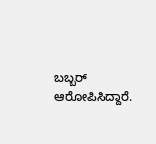ಬಬ್ಬರ್ ಆರೋಪಿಸಿದ್ದಾರೆ.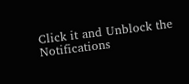Click it and Unblock the Notifications